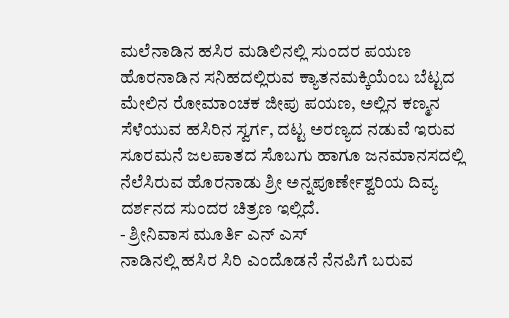ಮಲೆನಾಡಿನ ಹಸಿರ ಮಡಿಲಿನಲ್ಲಿ ಸುಂದರ ಪಯಣ
ಹೊರನಾಡಿನ ಸನಿಹದಲ್ಲಿರುವ ಕ್ಯಾತನಮಕ್ಕಿಯೆಂಬ ಬೆಟ್ಟದ ಮೇಲಿನ ರೋಮಾಂಚಕ ಜೀಪು ಪಯಣ, ಅಲ್ಲಿನ ಕಣ್ಮನ ಸೆಳೆಯುವ ಹಸಿರಿನ ಸ್ವರ್ಗ, ದಟ್ಟ ಅರಣ್ಯದ ನಡುವೆ ಇರುವ ಸೂರಮನೆ ಜಲಪಾತದ ಸೊಬಗು ಹಾಗೂ ಜನಮಾನಸದಲ್ಲಿ ನೆಲೆಸಿರುವ ಹೊರನಾಡು ಶ್ರೀ ಅನ್ನಪೂರ್ಣೇಶ್ವರಿಯ ದಿವ್ಯ ದರ್ಶನದ ಸುಂದರ ಚಿತ್ರಣ ಇಲ್ಲಿದೆ.
- ಶ್ರೀನಿವಾಸ ಮೂರ್ತಿ ಎನ್ ಎಸ್
ನಾಡಿನಲ್ಲಿ ಹಸಿರ ಸಿರಿ ಎಂದೊಡನೆ ನೆನಪಿಗೆ ಬರುವ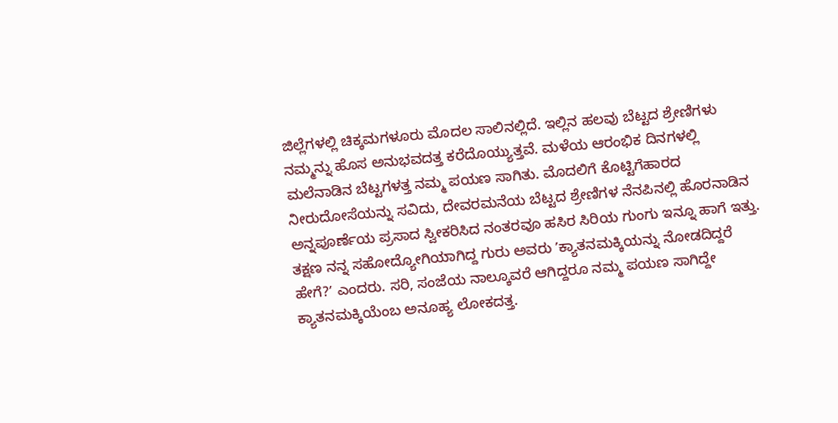ಜಿಲ್ಲೆಗಳಲ್ಲಿ ಚಿಕ್ಕಮಗಳೂರು ಮೊದಲ ಸಾಲಿನಲ್ಲಿದೆ. ಇಲ್ಲಿನ ಹಲವು ಬೆಟ್ಟದ ಶ್ರೇಣಿಗಳು ನಮ್ಮನ್ನು ಹೊಸ ಅನುಭವದತ್ತ ಕರೆದೊಯ್ಯುತ್ತವೆ. ಮಳೆಯ ಆರಂಭಿಕ ದಿನಗಳಲ್ಲಿ ಮಲೆನಾಡಿನ ಬೆಟ್ಟಗಳತ್ತ ನಮ್ಮ ಪಯಣ ಸಾಗಿತು. ಮೊದಲಿಗೆ ಕೊಟ್ಟಿಗೆಹಾರದ ನೀರುದೋಸೆಯನ್ನು ಸವಿದು, ದೇವರಮನೆಯ ಬೆಟ್ಟದ ಶ್ರೇಣಿಗಳ ನೆನಪಿನಲ್ಲಿ ಹೊರನಾಡಿನ ಅನ್ನಪೂರ್ಣೆಯ ಪ್ರಸಾದ ಸ್ವೀಕರಿಸಿದ ನಂತರವೂ ಹಸಿರ ಸಿರಿಯ ಗುಂಗು ಇನ್ನೂ ಹಾಗೆ ಇತ್ತು. ತಕ್ಷಣ ನನ್ನ ಸಹೋದ್ಯೋಗಿಯಾಗಿದ್ದ ಗುರು ಅವರು ʼಕ್ಯಾತನಮಕ್ಕಿಯನ್ನು ನೋಡದಿದ್ದರೆ ಹೇಗೆ?ʼ ಎಂದರು. ಸರಿ, ಸಂಜೆಯ ನಾಲ್ಕೂವರೆ ಆಗಿದ್ದರೂ ನಮ್ಮ ಪಯಣ ಸಾಗಿದ್ದೇ ಕ್ಯಾತನಮಕ್ಕಿಯೆಂಬ ಅನೂಹ್ಯ ಲೋಕದತ್ತ.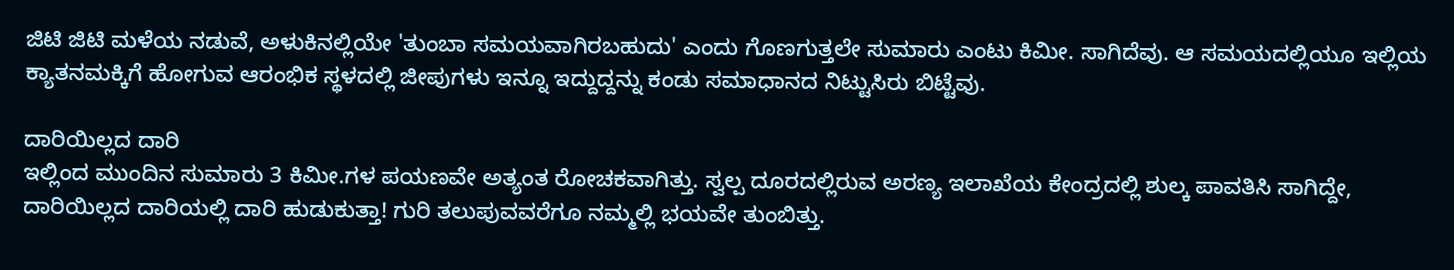ಜಿಟಿ ಜಿಟಿ ಮಳೆಯ ನಡುವೆ, ಅಳುಕಿನಲ್ಲಿಯೇ 'ತುಂಬಾ ಸಮಯವಾಗಿರಬಹುದು' ಎಂದು ಗೊಣಗುತ್ತಲೇ ಸುಮಾರು ಎಂಟು ಕಿಮೀ. ಸಾಗಿದೆವು. ಆ ಸಮಯದಲ್ಲಿಯೂ ಇಲ್ಲಿಯ ಕ್ಯಾತನಮಕ್ಕಿಗೆ ಹೋಗುವ ಆರಂಭಿಕ ಸ್ಥಳದಲ್ಲಿ ಜೀಪುಗಳು ಇನ್ನೂ ಇದ್ದುದ್ದನ್ನು ಕಂಡು ಸಮಾಧಾನದ ನಿಟ್ಟುಸಿರು ಬಿಟ್ಟೆವು.

ದಾರಿಯಿಲ್ಲದ ದಾರಿ
ಇಲ್ಲಿಂದ ಮುಂದಿನ ಸುಮಾರು 3 ಕಿಮೀ.ಗಳ ಪಯಣವೇ ಅತ್ಯಂತ ರೋಚಕವಾಗಿತ್ತು. ಸ್ವಲ್ಪ ದೂರದಲ್ಲಿರುವ ಅರಣ್ಯ ಇಲಾಖೆಯ ಕೇಂದ್ರದಲ್ಲಿ ಶುಲ್ಕ ಪಾವತಿಸಿ ಸಾಗಿದ್ದೇ, ದಾರಿಯಿಲ್ಲದ ದಾರಿಯಲ್ಲಿ ದಾರಿ ಹುಡುಕುತ್ತಾ! ಗುರಿ ತಲುಪುವವರೆಗೂ ನಮ್ಮಲ್ಲಿ ಭಯವೇ ತುಂಬಿತ್ತು.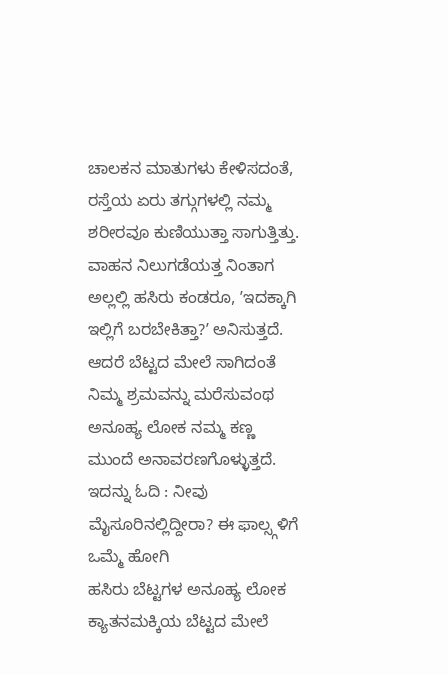ಚಾಲಕನ ಮಾತುಗಳು ಕೇಳಿಸದಂತೆ, ರಸ್ತೆಯ ಏರು ತಗ್ಗುಗಳಲ್ಲಿ ನಮ್ಮ ಶರೀರವೂ ಕುಣಿಯುತ್ತಾ ಸಾಗುತ್ತಿತ್ತು. ವಾಹನ ನಿಲುಗಡೆಯತ್ತ ನಿಂತಾಗ ಅಲ್ಲಲ್ಲಿ ಹಸಿರು ಕಂಡರೂ, ʼಇದಕ್ಕಾಗಿ ಇಲ್ಲಿಗೆ ಬರಬೇಕಿತ್ತಾ?ʼ ಅನಿಸುತ್ತದೆ. ಆದರೆ ಬೆಟ್ಟದ ಮೇಲೆ ಸಾಗಿದಂತೆ ನಿಮ್ಮ ಶ್ರಮವನ್ನು ಮರೆಸುವಂಥ ಅನೂಹ್ಯ ಲೋಕ ನಮ್ಮ ಕಣ್ಣ ಮುಂದೆ ಅನಾವರಣಗೊಳ್ಳುತ್ತದೆ.
ಇದನ್ನು ಓದಿ : ನೀವು ಮೈಸೂರಿನಲ್ಲಿದ್ದೀರಾ? ಈ ಫಾಲ್ಸ್ಗಳಿಗೆ ಒಮ್ಮೆ ಹೋಗಿ
ಹಸಿರು ಬೆಟ್ಟಗಳ ಅನೂಹ್ಯ ಲೋಕ
ಕ್ಯಾತನಮಕ್ಕಿಯ ಬೆಟ್ಟದ ಮೇಲೆ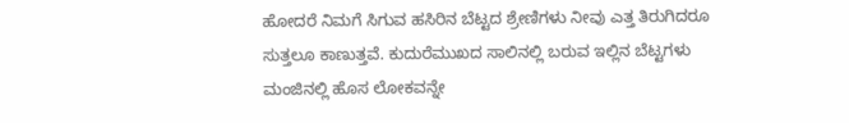ಹೋದರೆ ನಿಮಗೆ ಸಿಗುವ ಹಸಿರಿನ ಬೆಟ್ಟದ ಶ್ರೇಣಿಗಳು ನೀವು ಎತ್ತ ತಿರುಗಿದರೂ ಸುತ್ತಲೂ ಕಾಣುತ್ತವೆ. ಕುದುರೆಮುಖದ ಸಾಲಿನಲ್ಲಿ ಬರುವ ಇಲ್ಲಿನ ಬೆಟ್ಟಗಳು ಮಂಜಿನಲ್ಲಿ ಹೊಸ ಲೋಕವನ್ನೇ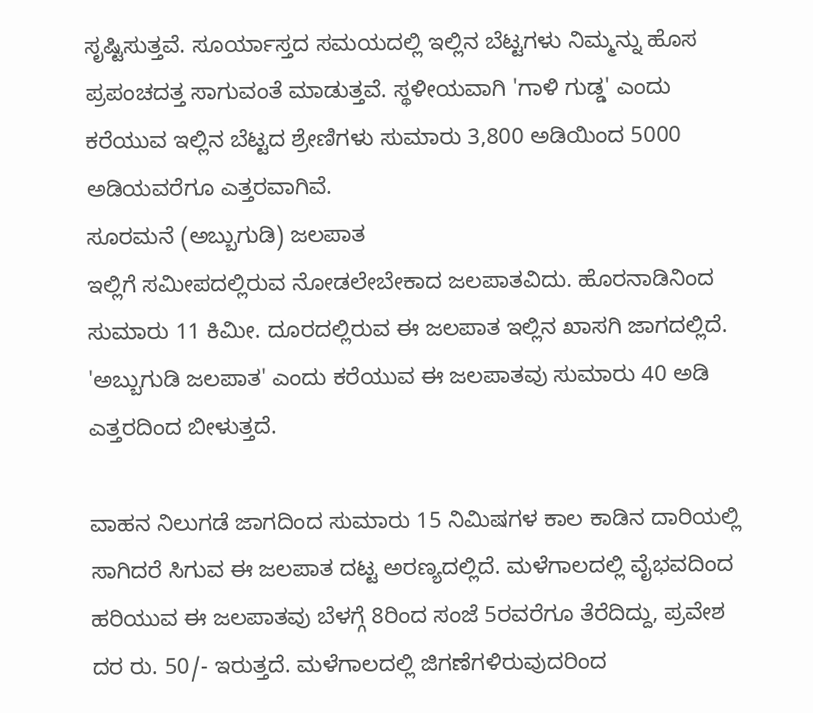ಸೃಷ್ಟಿಸುತ್ತವೆ. ಸೂರ್ಯಾಸ್ತದ ಸಮಯದಲ್ಲಿ ಇಲ್ಲಿನ ಬೆಟ್ಟಗಳು ನಿಮ್ಮನ್ನು ಹೊಸ ಪ್ರಪಂಚದತ್ತ ಸಾಗುವಂತೆ ಮಾಡುತ್ತವೆ. ಸ್ಥಳೀಯವಾಗಿ 'ಗಾಳಿ ಗುಡ್ಡ' ಎಂದು ಕರೆಯುವ ಇಲ್ಲಿನ ಬೆಟ್ಟದ ಶ್ರೇಣಿಗಳು ಸುಮಾರು 3,800 ಅಡಿಯಿಂದ 5000 ಅಡಿಯವರೆಗೂ ಎತ್ತರವಾಗಿವೆ.
ಸೂರಮನೆ (ಅಬ್ಬುಗುಡಿ) ಜಲಪಾತ
ಇಲ್ಲಿಗೆ ಸಮೀಪದಲ್ಲಿರುವ ನೋಡಲೇಬೇಕಾದ ಜಲಪಾತವಿದು. ಹೊರನಾಡಿನಿಂದ ಸುಮಾರು 11 ಕಿಮೀ. ದೂರದಲ್ಲಿರುವ ಈ ಜಲಪಾತ ಇಲ್ಲಿನ ಖಾಸಗಿ ಜಾಗದಲ್ಲಿದೆ. 'ಅಬ್ಬುಗುಡಿ ಜಲಪಾತ' ಎಂದು ಕರೆಯುವ ಈ ಜಲಪಾತವು ಸುಮಾರು 40 ಅಡಿ ಎತ್ತರದಿಂದ ಬೀಳುತ್ತದೆ.

ವಾಹನ ನಿಲುಗಡೆ ಜಾಗದಿಂದ ಸುಮಾರು 15 ನಿಮಿಷಗಳ ಕಾಲ ಕಾಡಿನ ದಾರಿಯಲ್ಲಿ ಸಾಗಿದರೆ ಸಿಗುವ ಈ ಜಲಪಾತ ದಟ್ಟ ಅರಣ್ಯದಲ್ಲಿದೆ. ಮಳೆಗಾಲದಲ್ಲಿ ವೈಭವದಿಂದ ಹರಿಯುವ ಈ ಜಲಪಾತವು ಬೆಳಗ್ಗೆ 8ರಿಂದ ಸಂಜೆ 5ರವರೆಗೂ ತೆರೆದಿದ್ದು, ಪ್ರವೇಶ ದರ ರು. 50/- ಇರುತ್ತದೆ. ಮಳೆಗಾಲದಲ್ಲಿ ಜಿಗಣೆಗಳಿರುವುದರಿಂದ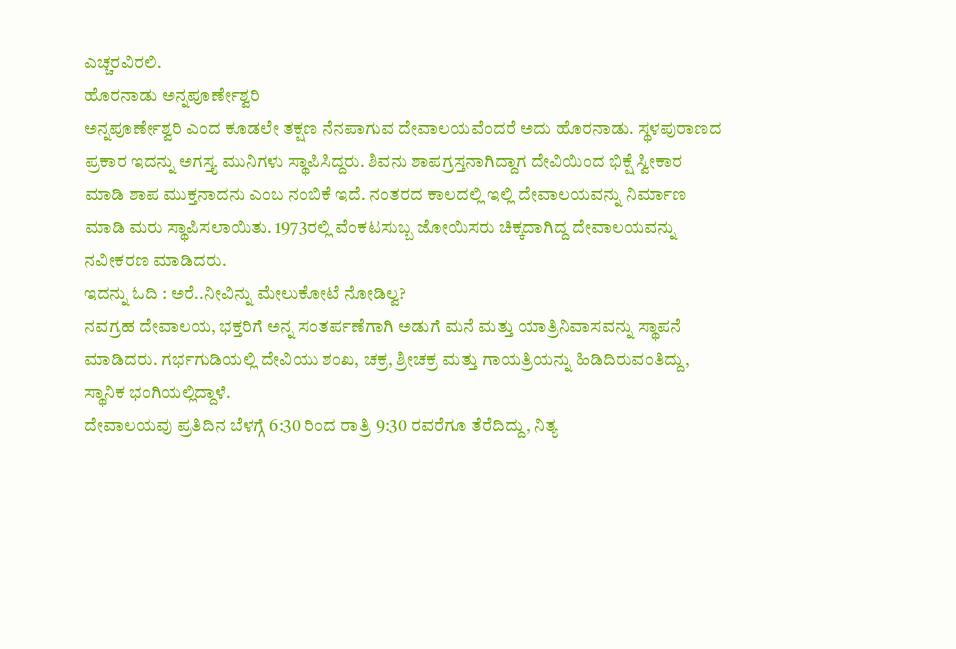ಎಚ್ಚರವಿರಲಿ.
ಹೊರನಾಡು ಅನ್ನಪೂರ್ಣೇಶ್ವರಿ
ಅನ್ನಪೂರ್ಣೇಶ್ವರಿ ಎಂದ ಕೂಡಲೇ ತಕ್ಷಣ ನೆನಪಾಗುವ ದೇವಾಲಯವೆಂದರೆ ಅದು ಹೊರನಾಡು. ಸ್ಥಳಪುರಾಣದ ಪ್ರಕಾರ ಇದನ್ನು ಅಗಸ್ತ್ಯ ಮುನಿಗಳು ಸ್ಥಾಪಿಸಿದ್ದರು. ಶಿವನು ಶಾಪಗ್ರಸ್ತನಾಗಿದ್ದಾಗ ದೇವಿಯಿಂದ ಭಿಕ್ಷೆ ಸ್ವೀಕಾರ ಮಾಡಿ ಶಾಪ ಮುಕ್ತನಾದನು ಎಂಬ ನಂಬಿಕೆ ಇದೆ. ನಂತರದ ಕಾಲದಲ್ಲಿ ಇಲ್ಲಿ ದೇವಾಲಯವನ್ನು ನಿರ್ಮಾಣ ಮಾಡಿ ಮರು ಸ್ಥಾಪಿಸಲಾಯಿತು. 1973ರಲ್ಲಿ ವೆಂಕಟಸುಬ್ಬ ಜೋಯಿಸರು ಚಿಕ್ಕದಾಗಿದ್ದ ದೇವಾಲಯವನ್ನು ನವೀಕರಣ ಮಾಡಿದರು.
ಇದನ್ನು ಓದಿ : ಅರೆ..ನೀವಿನ್ನು ಮೇಲುಕೋಟೆ ನೋಡಿಲ್ವ?
ನವಗ್ರಹ ದೇವಾಲಯ, ಭಕ್ತರಿಗೆ ಅನ್ನ ಸಂತರ್ಪಣೆಗಾಗಿ ಅಡುಗೆ ಮನೆ ಮತ್ತು ಯಾತ್ರಿನಿವಾಸವನ್ನು ಸ್ಥಾಪನೆ ಮಾಡಿದರು. ಗರ್ಭಗುಡಿಯಲ್ಲಿ ದೇವಿಯು ಶಂಖ, ಚಕ್ರ, ಶ್ರೀಚಕ್ರ ಮತ್ತು ಗಾಯತ್ರಿಯನ್ನು ಹಿಡಿದಿರುವಂತಿದ್ದು, ಸ್ಥಾನಿಕ ಭಂಗಿಯಲ್ಲಿದ್ದಾಳೆ.
ದೇವಾಲಯವು ಪ್ರತಿದಿನ ಬೆಳಗ್ಗೆ 6:30 ರಿಂದ ರಾತ್ರಿ 9:30 ರವರೆಗೂ ತೆರೆದಿದ್ದು, ನಿತ್ಯ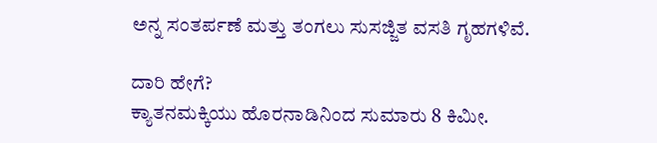ಅನ್ನ ಸಂತರ್ಪಣೆ ಮತ್ತು ತಂಗಲು ಸುಸಜ್ಜಿತ ವಸತಿ ಗೃಹಗಳಿವೆ.

ದಾರಿ ಹೇಗೆ?
ಕ್ಯಾತನಮಕ್ಕಿಯು ಹೊರನಾಡಿನಿಂದ ಸುಮಾರು 8 ಕಿಮೀ.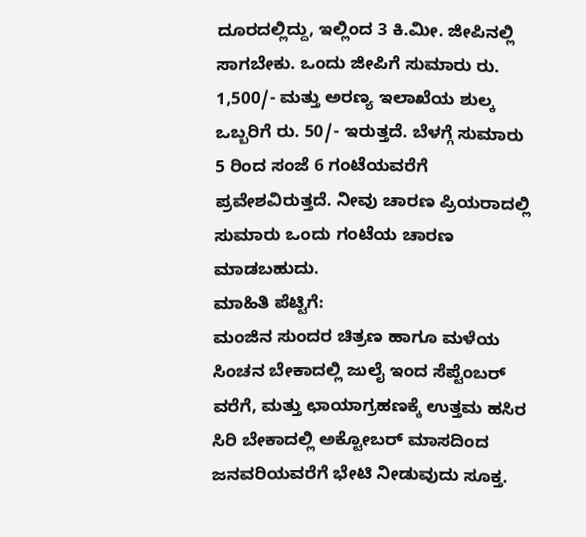ದೂರದಲ್ಲಿದ್ದು, ಇಲ್ಲಿಂದ 3 ಕಿ.ಮೀ. ಜೀಪಿನಲ್ಲಿ ಸಾಗಬೇಕು. ಒಂದು ಜೀಪಿಗೆ ಸುಮಾರು ರು. 1,500/- ಮತ್ತು ಅರಣ್ಯ ಇಲಾಖೆಯ ಶುಲ್ಕ ಒಬ್ಬರಿಗೆ ರು. 50/- ಇರುತ್ತದೆ. ಬೆಳಗ್ಗೆ ಸುಮಾರು 5 ರಿಂದ ಸಂಜೆ 6 ಗಂಟೆಯವರೆಗೆ ಪ್ರವೇಶವಿರುತ್ತದೆ. ನೀವು ಚಾರಣ ಪ್ರಿಯರಾದಲ್ಲಿ ಸುಮಾರು ಒಂದು ಗಂಟೆಯ ಚಾರಣ ಮಾಡಬಹುದು.
ಮಾಹಿತಿ ಪೆಟ್ಟಿಗೆ:
ಮಂಜಿನ ಸುಂದರ ಚಿತ್ರಣ ಹಾಗೂ ಮಳೆಯ ಸಿಂಚನ ಬೇಕಾದಲ್ಲಿ ಜುಲೈ ಇಂದ ಸೆಪ್ಟೆಂಬರ್ ವರೆಗೆ, ಮತ್ತು ಛಾಯಾಗ್ರಹಣಕ್ಕೆ ಉತ್ತಮ ಹಸಿರ ಸಿರಿ ಬೇಕಾದಲ್ಲಿ ಅಕ್ಟೋಬರ್ ಮಾಸದಿಂದ ಜನವರಿಯವರೆಗೆ ಭೇಟಿ ನೀಡುವುದು ಸೂಕ್ತ.